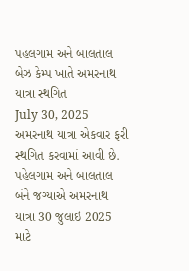પહલગામ અને બાલતાલ બેઝ કેમ્પ ખાતે અમરનાથ યાત્રા સ્થગિત
July 30, 2025
અમરનાથ યાત્રા એકવાર ફરી સ્થગિત કરવામાં આવી છે. પહેલગામ અને બાલતાલ બંને જગ્યાએ અમરનાથ યાત્રા 30 જુલાઇ 2025 માટે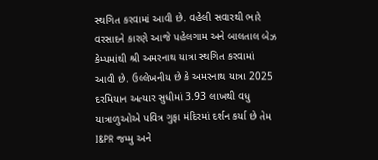સ્થગિત કરવામાં આવી છે. વહેલી સવારથી ભારે વરસાદને કારણે આજે પહેલગામ અને બાલતાલ બેઝ કેમ્પમાંથી શ્રી અમરનાથ યાત્રા સ્થગિત કરવામાં આવી છે. ઉલ્લેખનીય છે કે અમરનાથ યાત્રા 2025 દરમિયાન અત્યાર સુધીમાં 3.93 લાખથી વધુ યાત્રાળુઓએ પવિત્ર ગુફા મંદિરમાં દર્શન કર્યા છે તેમ I&PR જમ્મુ અને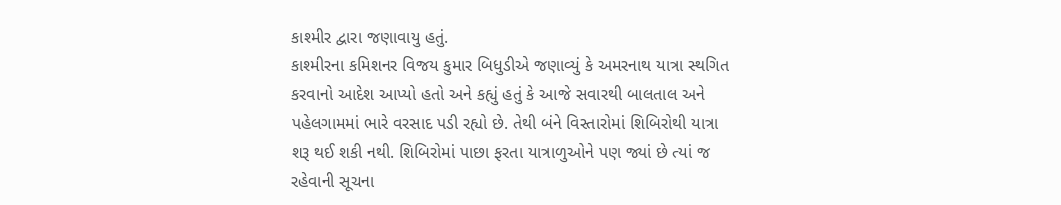કાશ્મીર દ્વારા જણાવાયુ હતું.
કાશ્મીરના કમિશનર વિજય કુમાર બિધુડીએ જણાવ્યું કે અમરનાથ યાત્રા સ્થગિત કરવાનો આદેશ આપ્યો હતો અને કહ્યું હતું કે આજે સવારથી બાલતાલ અને પહેલગામમાં ભારે વરસાદ પડી રહ્યો છે. તેથી બંને વિસ્તારોમાં શિબિરોથી યાત્રા શરૂ થઈ શકી નથી. શિબિરોમાં પાછા ફરતા યાત્રાળુઓને પણ જ્યાં છે ત્યાં જ રહેવાની સૂચના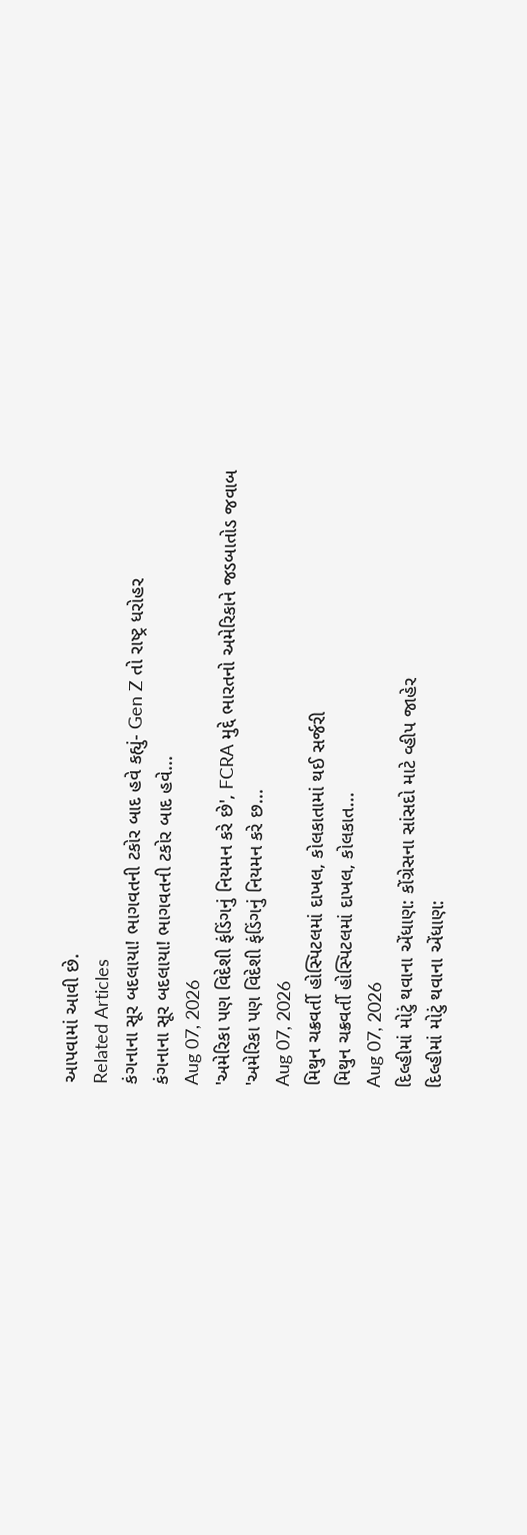આપવામાં આવી છે.
Related Articles
કંગનાના સૂર બદલાયા! ભાગવતની ટકોર બાદ હવે કહ્યું- Gen Z તો રાષ્ટ્ર ધરોહર
કંગનાના સૂર બદલાયા! ભાગવતની ટકોર બાદ હવે...
Aug 07, 2026
'અમેરિકા પણ વિદેશી ફંડિંગનું નિયમન કરે છે', FCRA મુદ્દે ભારતનો અમેરિકાને જડબાતોડ જવાબ
'અમેરિકા પણ વિદેશી ફંડિંગનું નિયમન કરે છ...
Aug 07, 2026
મિથુન ચક્રવર્તી હોસ્પિટલમાં દાખલ, કોલકાતામાં થઈ સર્જરી
મિથુન ચક્રવર્તી હોસ્પિટલમાં દાખલ, કોલકાત...
Aug 07, 2026
દિલ્હીમાં મોટું થવાના એંધાણ: કોંગ્રેસના સાંસદો માટે વ્હીપ જાહેર
દિલ્હીમાં મોટું થવાના એંધાણ: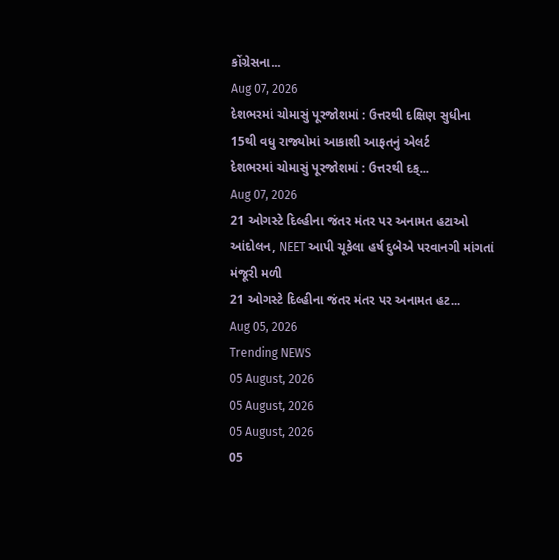કોંગ્રેસના...
Aug 07, 2026
દેશભરમાં ચોમાસું પૂરજોશમાં : ઉત્તરથી દક્ષિણ સુધીના 15થી વધુ રાજ્યોમાં આકાશી આફતનું એલર્ટ
દેશભરમાં ચોમાસું પૂરજોશમાં : ઉત્તરથી દક્...
Aug 07, 2026
21 ઓગસ્ટે દિલ્હીના જંતર મંતર પર અનામત હટાઓ આંદોલન, NEET આપી ચૂકેલા હર્ષ દુબેએ પરવાનગી માંગતાં મંજૂરી મળી
21 ઓગસ્ટે દિલ્હીના જંતર મંતર પર અનામત હટ...
Aug 05, 2026
Trending NEWS
05 August, 2026
05 August, 2026
05 August, 2026
05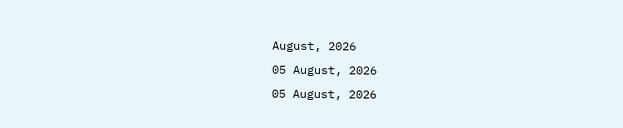August, 2026
05 August, 2026
05 August, 2026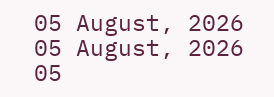05 August, 2026
05 August, 2026
05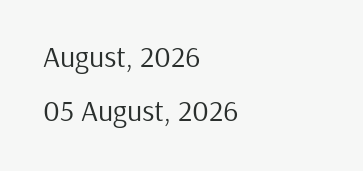August, 2026
05 August, 2026